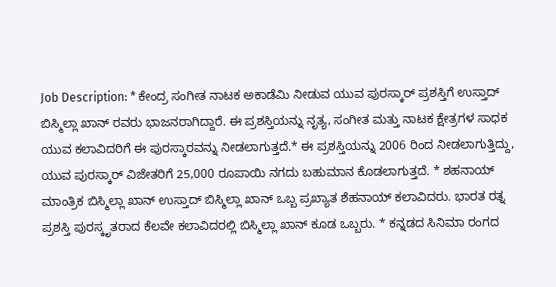Job Description: * ಕೇಂದ್ರ ಸಂಗೀತ ನಾಟಕ ಅಕಾಡೆಮಿ ನೀಡುವ ಯುವ ಪುರಸ್ಕಾರ್ ಪ್ರಶಸ್ತಿಗೆ ಉಸ್ತಾದ್ ಬಿಸ್ಮಿಲ್ಲಾ ಖಾನ್ ರವರು ಭಾಜನರಾಗಿದ್ದಾರೆ. ಈ ಪ್ರಶಸ್ತಿಯನ್ನು ನೃತ್ಯ, ಸಂಗೀತ ಮತ್ತು ನಾಟಕ ಕ್ಷೇತ್ರಗಳ ಸಾಧಕ ಯುವ ಕಲಾವಿದರಿಗೆ ಈ ಪುರಸ್ಕಾರವನ್ನು ನೀಡಲಾಗುತ್ತದೆ.* ಈ ಪ್ರಶಸ್ತಿಯನ್ನು 2006 ರಿಂದ ನೀಡಲಾಗುತ್ತಿದ್ದು, ಯುವ ಪುರಸ್ಕಾರ್ ವಿಜೇತರಿಗೆ 25,000 ರೂಪಾಯಿ ನಗದು ಬಹುಮಾನ ಕೊಡಲಾಗುತ್ತದೆ. * ಶಹನಾಯ್ ಮಾಂತ್ರಿಕ ಬಿಸ್ಮಿಲ್ಲಾ ಖಾನ್ ಉಸ್ತಾದ್ ಬಿಸ್ಮಿಲ್ಲಾ ಖಾನ್ ಒಬ್ಬ ಪ್ರಖ್ಯಾತ ಶೆಹನಾಯ್ ಕಲಾವಿದರು. ಭಾರತ ರತ್ನ ಪ್ರಶಸ್ತಿ ಪುರಸ್ಕೃತರಾದ ಕೆಲವೇ ಕಲಾವಿದರಲ್ಲಿ ಬಿಸ್ಮಿಲ್ಲಾ ಖಾನ್ ಕೂಡ ಒಬ್ಬರು. * ಕನ್ನಡದ ಸಿನಿಮಾ ರಂಗದ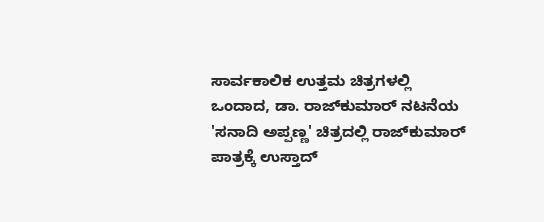ಸಾರ್ವಕಾಲಿಕ ಉತ್ತಮ ಚಿತ್ರಗಳಲ್ಲಿ ಒಂದಾದ, ಡಾ. ರಾಜ್‌ಕುಮಾರ್ ನಟನೆಯ 'ಸನಾದಿ ಅಪ್ಪಣ್ಣ' ಚಿತ್ರದಲ್ಲಿ ರಾಜ್‌ಕುಮಾರ್ ಪಾತ್ರಕ್ಕೆ ಉಸ್ತಾದ್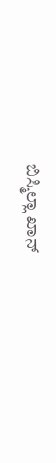ಬಿಸ್ಮಿಲ್ಲಾ ಖಾನ್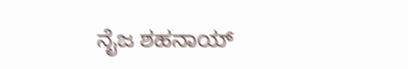ನೈಜ ಶಹನಾಯ್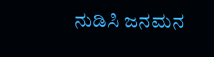ನುಡಿಸಿ ಜನಮನ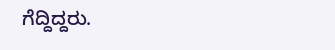ಗೆದ್ದಿದ್ದರು.